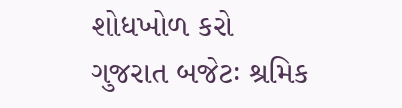શોધખોળ કરો
ગુજરાત બજેટઃ શ્રમિક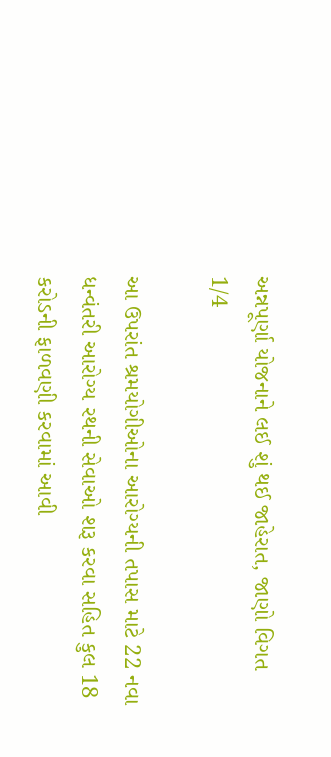અન્નપૂર્ણા યોજનાને લઈ શું થઈ જાહેરાત, જાણો વિગત
1/4

આ ઉપરાંત શ્રમયોગીઓના આરોગ્યની તપાસ માટે 22 નવા ધન્વંતરી આરોગ્ય રથની સેવાઓ શરૂ કરવા સહિત કુલ 18 કરોડની ફાળવણી કરવામાં આવી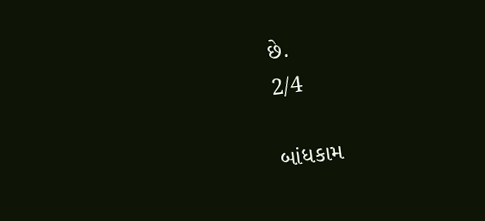છે.
2/4

બાંધકામ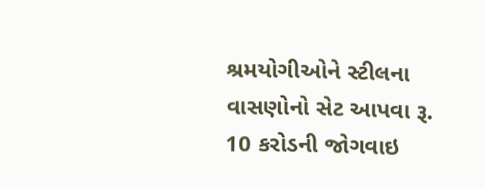શ્રમયોગીઓને સ્ટીલના વાસણોનો સેટ આપવા રૂ. 10 કરોડની જોગવાઇ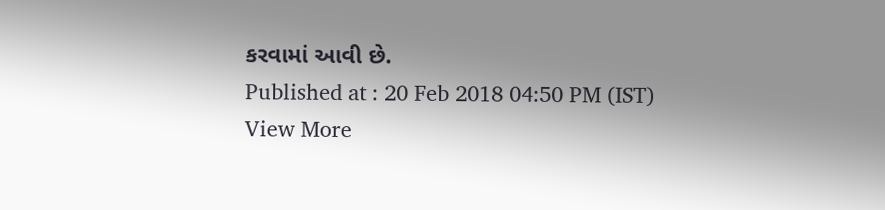કરવામાં આવી છે.
Published at : 20 Feb 2018 04:50 PM (IST)
View More